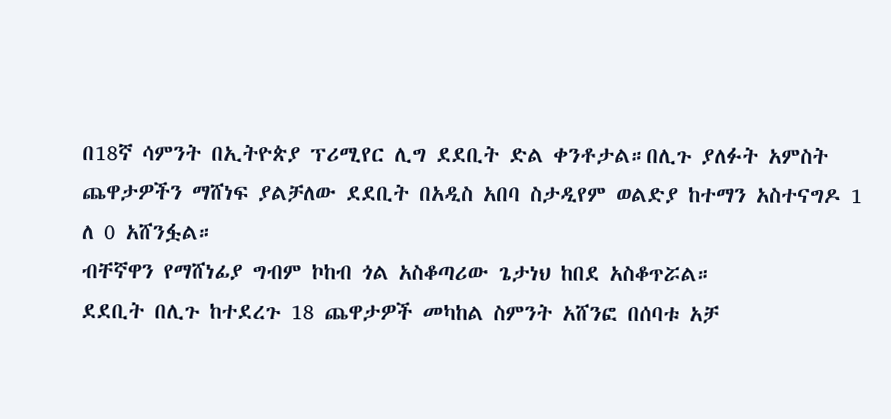በ18ኛ ሳምንት በኢትዮጵያ ፕሪሚየር ሊግ ደደቢት ድል ቀንቶታል።በሊጉ ያለፉት አምስት ጨዋታዎችን ማሸነፍ ያልቻለው ደደቢት በአዲስ አበባ ስታዲየም ወልድያ ከተማን አስተናግዶ 1 ለ 0 አሸንፏል።
ብቸኛዋን የማሸነፊያ ግብም ኮከብ ጎል አስቆጣሪው ጌታነህ ከበደ አስቆጥሯል።
ደደቢት በሊጉ ከተደረጉ 18 ጨዋታዎች መካከል ስምንት አሸንፎ በሰባቱ አቻ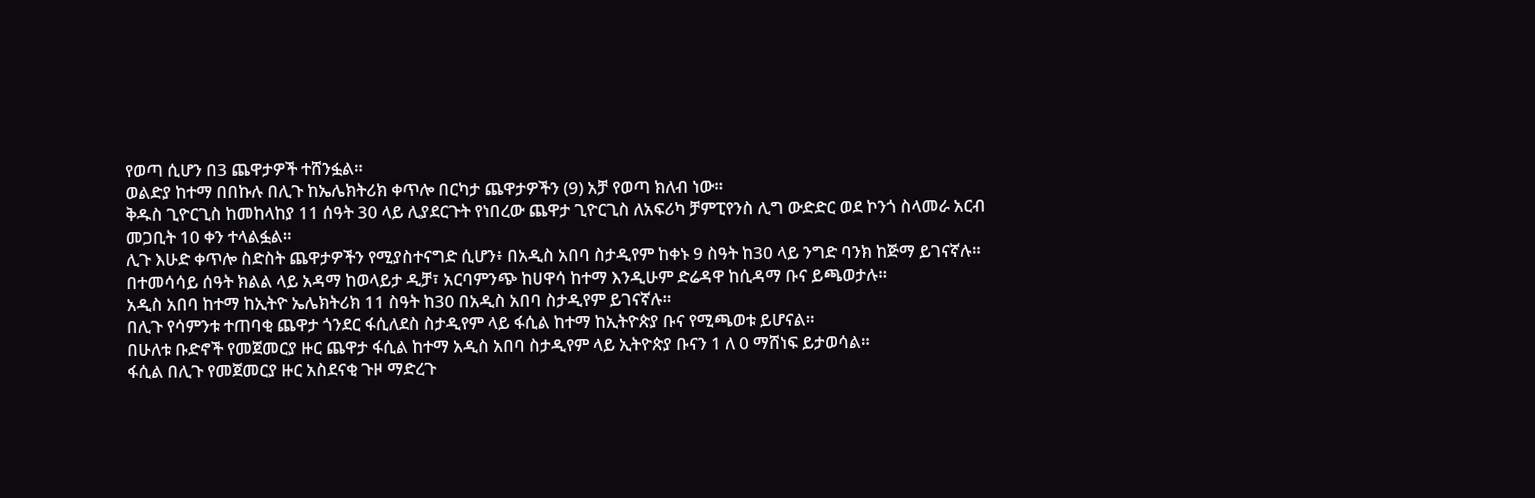የወጣ ሲሆን በ3 ጨዋታዎች ተሸንፏል።
ወልድያ ከተማ በበኩሉ በሊጉ ከኤሌክትሪክ ቀጥሎ በርካታ ጨዋታዎችን (9) አቻ የወጣ ክለብ ነው።
ቅዱስ ጊዮርጊስ ከመከላከያ 11 ሰዓት 30 ላይ ሊያደርጉት የነበረው ጨዋታ ጊዮርጊስ ለአፍሪካ ቻምፒየንስ ሊግ ውድድር ወደ ኮንጎ ስላመራ አርብ መጋቢት 10 ቀን ተላልፏል።
ሊጉ እሁድ ቀጥሎ ስድስት ጨዋታዎችን የሚያስተናግድ ሲሆን፥ በአዲስ አበባ ስታዲየም ከቀኑ 9 ስዓት ከ30 ላይ ንግድ ባንክ ከጅማ ይገናኛሉ።
በተመሳሳይ ሰዓት ክልል ላይ አዳማ ከወላይታ ዲቻ፣ አርባምንጭ ከሀዋሳ ከተማ እንዲሁም ድሬዳዋ ከሲዳማ ቡና ይጫወታሉ።
አዲስ አበባ ከተማ ከኢትዮ ኤሌክትሪክ 11 ስዓት ከ30 በአዲስ አበባ ስታዲየም ይገናኛሉ።
በሊጉ የሳምንቱ ተጠባቂ ጨዋታ ጎንደር ፋሲለደስ ስታዲየም ላይ ፋሲል ከተማ ከኢትዮጵያ ቡና የሚጫወቱ ይሆናል።
በሁለቱ ቡድኖች የመጀመርያ ዙር ጨዋታ ፋሲል ከተማ አዲስ አበባ ስታዲየም ላይ ኢትዮጵያ ቡናን 1 ለ 0 ማሸነፍ ይታወሳል።
ፋሲል በሊጉ የመጀመርያ ዙር አስደናቂ ጉዞ ማድረጉ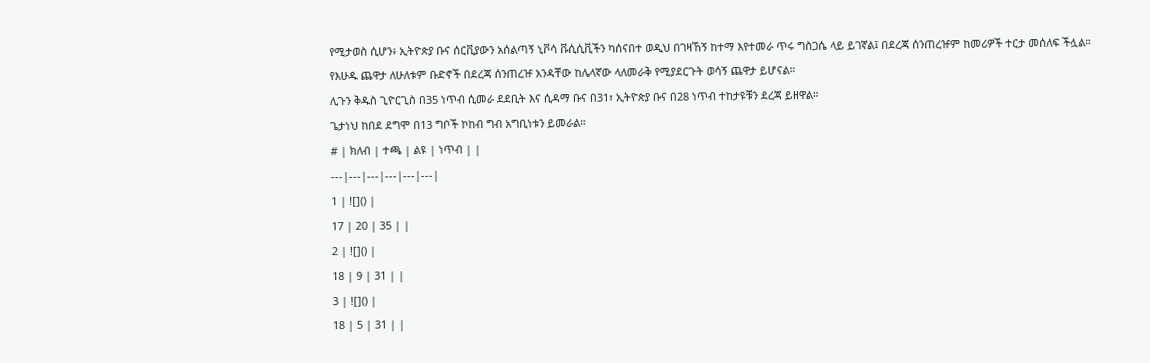የሚታወስ ሲሆን፥ ኢትዮጵያ ቡና ሰርቪያውን አሰልጣኝ ኒቮሳ ቩሲሲቪችን ካሰናበተ ወዲህ በገዛኸኝ ከተማ እየተመራ ጥሩ ግስጋሴ ላይ ይገኛል፤ በደረጃ ሰንጠረዡም ከመሪዎች ተርታ መሰለፍ ችሏል።
የእሁዱ ጨዋታ ለሁለቱም ቡድኖች በደረጃ ሰንጠረዡ አንዳቸው ከሌላኛው ላለመራቅ የሚያደርጉት ወሳኝ ጨዋታ ይሆናል።
ሊጉን ቅዱስ ጊዮርጊስ በ35 ነጥብ ሲመራ ደደቢት እና ሲዳማ ቡና በ31፣ ኢትዮጵያ ቡና በ28 ነጥብ ተከታዩቹን ደረጃ ይዘዋል።
ጌታነህ ከበደ ደግሞ በ13 ግቦች ኮከብ ግብ አግቢነቱን ይመራል።
# | ክለብ | ተጫ | ልዩ | ነጥብ | |
---|---|---|---|---|---|
1 | ![]() |
17 | 20 | 35 | |
2 | ![]() |
18 | 9 | 31 | |
3 | ![]() |
18 | 5 | 31 | |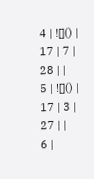4 | ![]() |
17 | 7 | 28 | |
5 | ![]() |
17 | 3 | 27 | |
6 |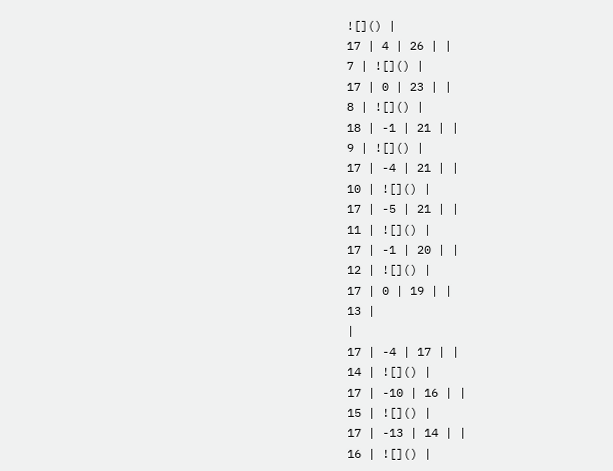![]() |
17 | 4 | 26 | |
7 | ![]() |
17 | 0 | 23 | |
8 | ![]() |
18 | -1 | 21 | |
9 | ![]() |
17 | -4 | 21 | |
10 | ![]() |
17 | -5 | 21 | |
11 | ![]() |
17 | -1 | 20 | |
12 | ![]() |
17 | 0 | 19 | |
13 |
|
17 | -4 | 17 | |
14 | ![]() |
17 | -10 | 16 | |
15 | ![]() |
17 | -13 | 14 | |
16 | ![]() |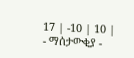17 | -10 | 10 |
- ማሰታውቂያ -